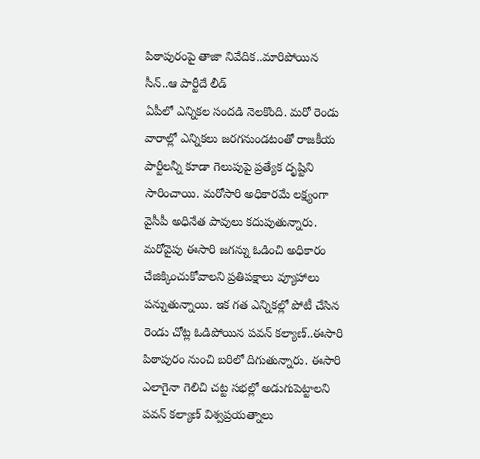పిఠాపురంపై తాజా నివేదిక..మారిపోయిన సీన్..ఆ పార్టీదే లీడ్
ఏపీలో ఎన్నికల సందడి నెలకొంది. మరో రెండు వారాల్లో ఎన్నికలు జరగనుండటంతో రాజకీయ పార్టీలన్నీ కూడా గెలుపుపై ప్రత్యేక దృష్టిని సారించాయి. మరోసారి అధికారమే లక్ష్యంగా వైసీపీ అధినేత పావులు కదుపుతున్నారు. మరోవైపు ఈసారి జగన్ను ఓడించి అధికారం చేజిక్కించుకోవాలని ప్రతిపక్షాలు వ్యూహాలు పన్నుతున్నాయి. ఇక గత ఎన్నికల్లో పోటీ చేసిన రెండు చోట్ల ఓడిపోయిన పవన్ కల్యాణ్..ఈసారి పిఠాపురం నుంచి బరిలో దిగుతున్నారు. ఈసారి ఎలాగైనా గెలిచి చట్ట సభల్లో అడుగుపెట్టాలని పవన్ కల్యాణ్ విశ్వప్రయత్నాలు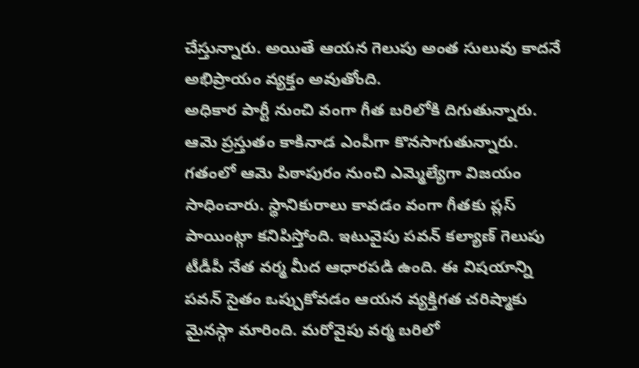చేస్తున్నారు. అయితే ఆయన గెలుపు అంత సులువు కాదనే అభిప్రాయం వ్యక్తం అవుతోంది.
అధికార పార్టీ నుంచి వంగా గీత బరిలోకి దిగుతున్నారు. ఆమె ప్రస్తుతం కాకినాడ ఎంపీగా కొనసాగుతున్నారు. గతంలో ఆమె పిఠాపురం నుంచి ఎమ్మెల్యేగా విజయం సాధించారు. స్థానికురాలు కావడం వంగా గీతకు ప్లస్ పాయింట్గా కనిపిస్తోంది. ఇటువైపు పవన్ కల్యాణ్ గెలుపు టీడీపీ నేత వర్మ మీద ఆధారపడి ఉంది. ఈ విషయాన్ని పవన్ సైతం ఒప్పుకోవడం ఆయన వ్యక్తిగత చరిష్మాకు మైనస్గా మారింది. మరోవైపు వర్మ బరిలో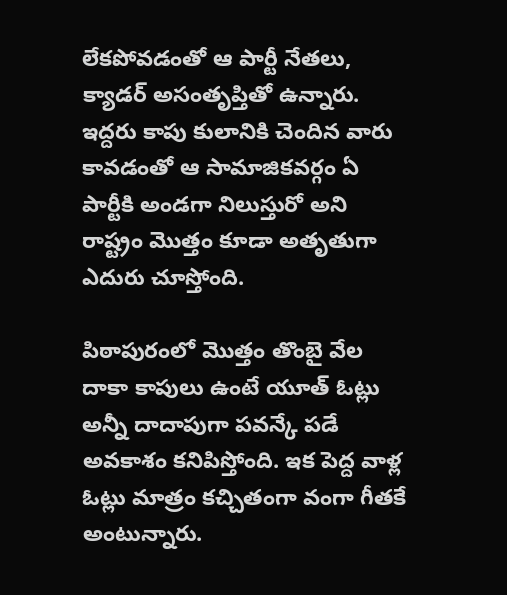లేకపోవడంతో ఆ పార్టీ నేతలు, క్యాడర్ అసంతృప్తితో ఉన్నారు. ఇద్దరు కాపు కులానికి చెందిన వారు కావడంతో ఆ సామాజికవర్గం ఏ పార్టీకి అండగా నిలుస్తురో అని రాష్ట్రం మొత్తం కూడా అతృతుగా ఎదురు చూస్తోంది.

పిఠాపురంలో మొత్తం తొంబై వేల దాకా కాపులు ఉంటే యూత్ ఓట్లు అన్నీ దాదాపుగా పవన్కే పడే అవకాశం కనిపిస్తోంది. ఇక పెద్ద వాళ్ల ఓట్లు మాత్రం కచ్చితంగా వంగా గీతకే అంటున్నారు.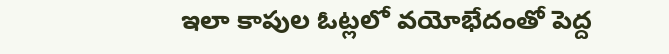ఇలా కాపుల ఓట్లలో వయోభేదంతో పెద్ద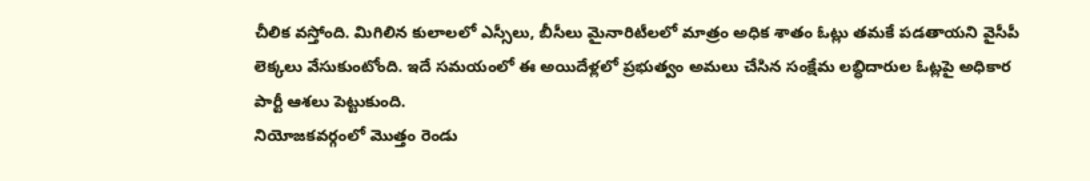చీలిక వస్తోంది. మిగిలిన కులాలలో ఎస్సీలు, బీసీలు మైనారిటీలలో మాత్రం అధిక శాతం ఓట్లు తమకే పడతాయని వైసీపీ లెక్కలు వేసుకుంటోంది. ఇదే సమయంలో ఈ అయిదేళ్లలో ప్రభుత్వం అమలు చేసిన సంక్షేమ లబ్ధిదారుల ఓట్లపై అధికార పార్టీ ఆశలు పెట్టుకుంది.
నియోజకవర్గంలో మొత్తం రెండు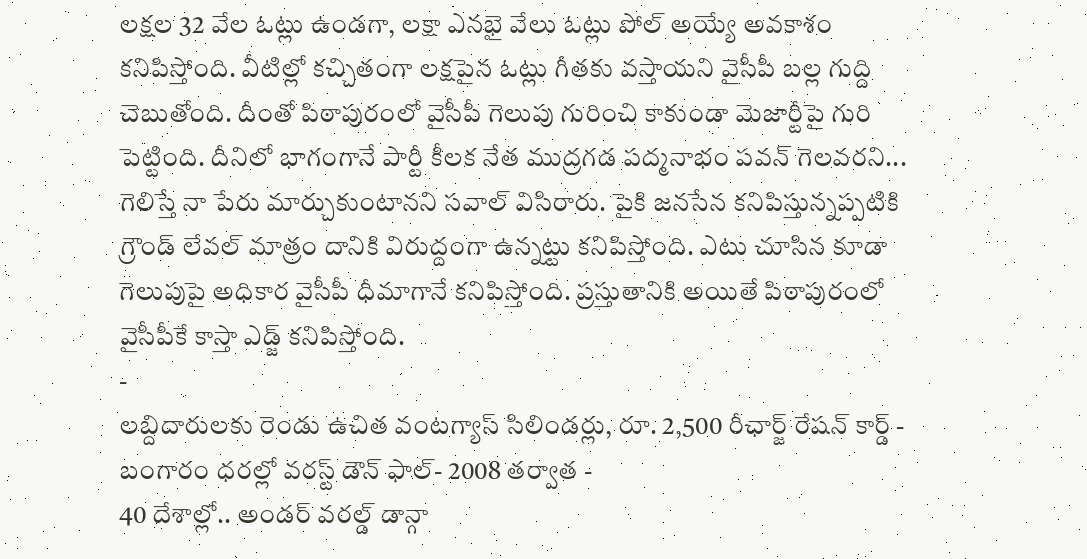లక్షల 32 వేల ఓట్లు ఉండగా, లక్షా ఎనభై వేలు ఓట్లు పోల్ అయ్యే అవకాశం కనిపిస్తోంది. వీటిల్లో కచ్చితంగా లక్షపైన ఓట్లు గీతకు వస్తాయని వైసీపీ బల్ల గుద్ది చెబుతోంది. దీంతో పిఠాపురంలో వైసీపీ గెలుపు గురించి కాకుండా మెజార్టీపై గురి పెట్టింది. దీనిలో భాగంగానే పార్టీ కీలక నేత ముద్రగడ పద్మనాభం పవన్ గెలవరని... గెలిస్తే నా పేరు మార్చుకుంటానని సవాల్ విసిరారు. పైకి జనసేన కనిపిస్తున్నప్పటికి గ్రౌండ్ లేవల్ మాత్రం దానికి విరుద్దంగా ఉన్నట్టు కనిపిస్తోంది. ఎటు చూసిన కూడా గెలుపుపై అధికార వైసీపీ ధీమాగానే కనిపిస్తోంది. ప్రస్తుతానికి అయితే పిఠాపురంలో వైసీపీకే కాస్తా ఎడ్జ్ కనిపిస్తోంది.
-
లబ్దిదారులకు రెండు ఉచిత వంటగ్యాస్ సిలిండర్లు, రూ. 2,500 రీఛార్జ్ రేషన్ కార్డ్ -
బంగారం ధరల్లో వరస్ట్ డౌన్ ఫాల్- 2008 తర్వాత -
40 దేశాల్లో.. అండర్ వరల్డ్ డాన్గా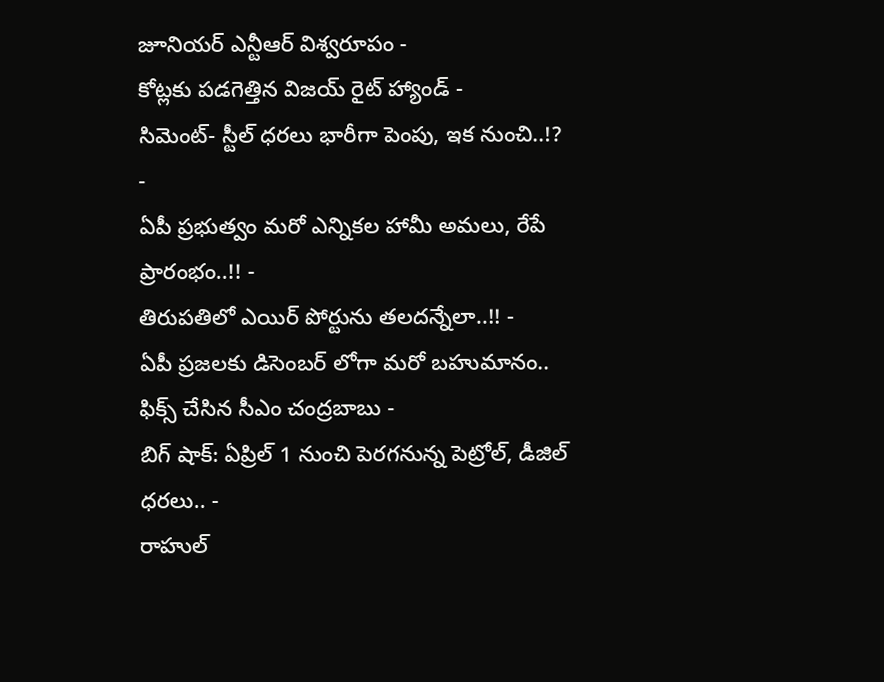జూనియర్ ఎన్టీఆర్ విశ్వరూపం -
కోట్లకు పడగెత్తిన విజయ్ రైట్ హ్యాండ్ -
సిమెంట్- స్టీల్ ధరలు భారీగా పెంపు, ఇక నుంచి..!? -
ఏపీ ప్రభుత్వం మరో ఎన్నికల హామీ అమలు, రేపే ప్రారంభం..!! -
తిరుపతిలో ఎయిర్ పోర్టును తలదన్నేలా..!! -
ఏపీ ప్రజలకు డిసెంబర్ లోగా మరో బహుమానం.. ఫిక్స్ చేసిన సీఎం చంద్రబాబు -
బిగ్ షాక్: ఏప్రిల్ 1 నుంచి పెరగనున్న పెట్రోల్, డీజిల్ ధరలు.. -
రాహుల్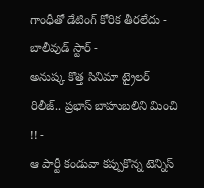గాంధీతో డేటింగ్ కోరిక తీరలేదు - బాలీవుడ్ స్టార్ -
అనుష్క కొత్త సినిమా ట్రైలర్ రిలీజ్.. ప్రభాస్ బాహుబలిని మించి !! -
ఆ పార్టీ కండువా కప్పుకొన్న టెన్నిస్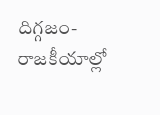దిగ్గజం- రాజకీయాల్లో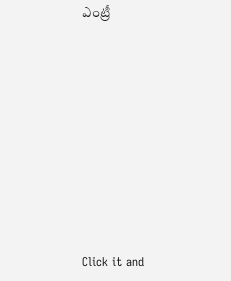ఎంట్రీ












Click it and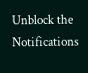Unblock the Notifications